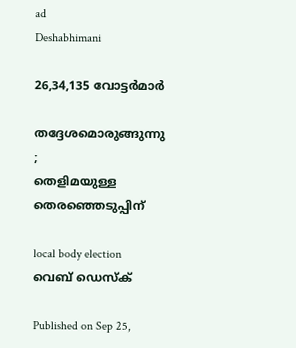ad
Deshabhimani

26,34,135 വോട്ടർമാർ

തദ്ദേശമൊരുങ്ങുന്നു ;
തെളിമയുള്ള തെരഞ്ഞെടുപ്പിന്‌

local body election
വെബ് ഡെസ്ക്

Published on Sep 25,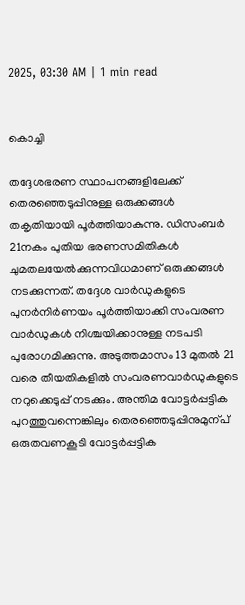2025, 03:30 AM | 1 min read


കൊച്ചി

തദ്ദേശഭരണ സ്ഥാപനങ്ങളിലേക്ക്‌ തെരഞ്ഞെടുപ്പിനുള്ള ഒരുക്കങ്ങൾ തകൃതിയായി പൂർത്തിയാകുന്നു. ഡിസംബർ 21നകം പുതിയ ഭരണസമിതികൾ ചുമതലയേൽക്കുന്നവിധമാണ്‌ ഒരുക്കങ്ങൾ നടക്കുന്നത്‌. തദ്ദേശ വാർഡുകളുടെ പുനർനിർണയം പൂർത്തിയാക്കി സംവരണ വാർഡുകൾ നിശ്ചയിക്കാനുള്ള നടപടി പുരോഗമിക്കുന്നു. അടുത്തമാസം 13 മുതൽ 21 വരെ തീയതികളിൽ സംവരണവാർഡുകളുടെ നറുക്കെടുപ്പ്‌ നടക്കും. അന്തിമ വോട്ടർപ്പട്ടിക പുറത്തുവന്നെങ്കിലും തെരഞ്ഞെടുപ്പിനുമുന്പ്‌ ഒരുതവണകൂടി വോട്ടർപ്പട്ടിക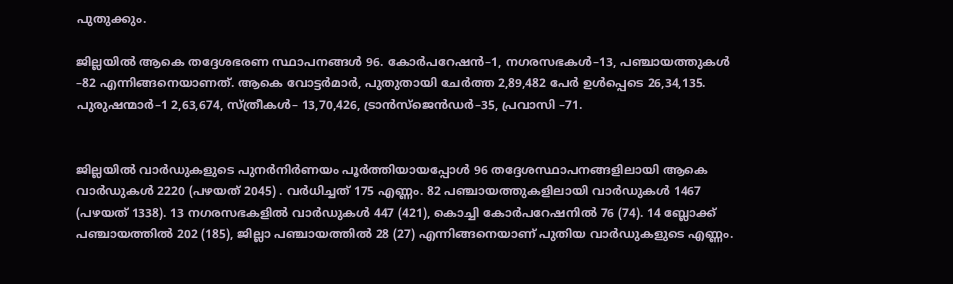പുതുക്കും.

ജില്ലയിൽ ആകെ തദ്ദേശഭരണ സ്ഥാപനങ്ങൾ 96. കോർപറേഷൻ–1, നഗരസഭകൾ–13, പഞ്ചായത്തുകൾ –82 എന്നിങ്ങനെയാണത്‌. ആകെ വോട്ടർമാർ, പുതുതായി ചേർത്ത 2,89,482 പേർ ഉൾപ്പെടെ 26,34,135. പുരുഷന്മാർ–1 2,63,674, സ്‌ത്രീകൾ– 13,70,426, ട്രാൻസ്‌ജെൻഡർ–35, പ്രവാസി –71.


ജില്ലയിൽ വാർഡുകളുടെ പുനർനിർണയം പൂർത്തിയായപ്പോൾ 96 തദ്ദേശസ്ഥാപനങ്ങളിലായി ആകെ വാർഡുകൾ 2220 (പഴയത്‌ 2045) . വർധിച്ചത്‌ 175 എണ്ണം. 82 പഞ്ചായത്തുകളിലായി വാർഡുകൾ 1467 (പഴയത്‌ 1338). 13 നഗരസഭകളിൽ വാർഡുകൾ 447 (421), കൊച്ചി കോർപറേഷനിൽ 76 (74). 14 ബ്ലോക്ക്‌ പഞ്ചായത്തിൽ 202 (185), ജില്ലാ പഞ്ചായത്തിൽ 28 (27) എന്നിങ്ങനെയാണ്‌ പുതിയ വാർഡുകളുടെ എണ്ണം.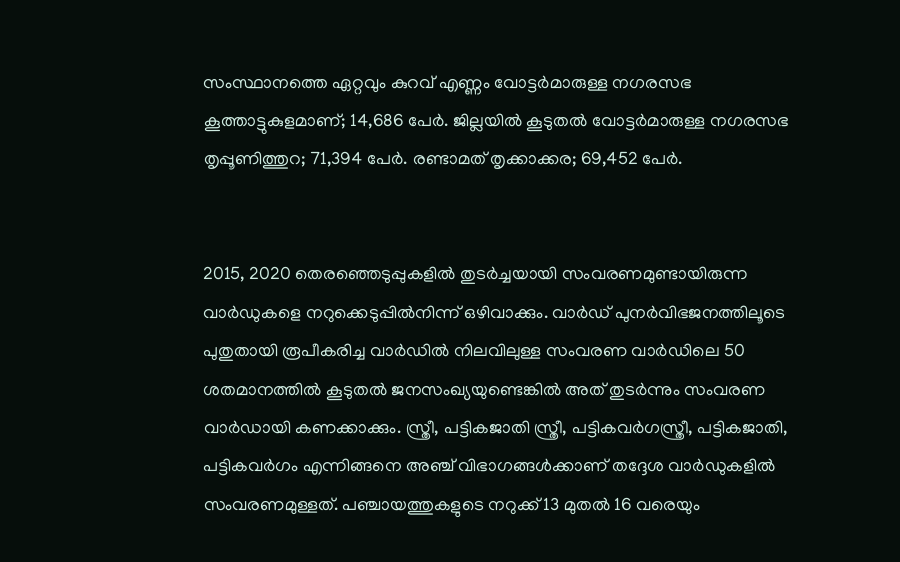സംസ്ഥാനത്തെ ഏറ്റവും കുറവ്‌ എണ്ണം വോട്ടർമാരുള്ള നഗരസഭ കൂത്താട്ടുകുളമാണ്‌; 14,686 പേർ. ജില്ലയിൽ കൂടുതൽ വോട്ടർമാരുള്ള നഗരസഭ തൃപ്പൂണിത്തുറ; 71,394 പേർ. രണ്ടാമത്‌ തൃക്കാക്കര; 69,452 പേർ.


2015, 2020 തെരഞ്ഞെടുപ്പുകളിൽ തുടർച്ചയായി സംവരണമുണ്ടായിരുന്ന വാർഡുകളെ നറുക്കെടുപ്പിൽനിന്ന്‌ ഒഴിവാക്കും. വാർഡ്‌ പുനർവിഭജനത്തിലൂടെ പുതുതായി രൂപീകരിച്ച വാർഡിൽ നിലവിലുള്ള സംവരണ വാർഡിലെ 50 ശതമാനത്തിൽ കൂടുതൽ ജനസംഖ്യയുണ്ടെങ്കിൽ അത് തുടർന്നും സംവരണ വാർഡായി കണക്കാക്കും. സ്ത്രീ, പട്ടികജാതി സ്ത്രീ, പട്ടികവർഗസ്ത്രീ, പട്ടികജാതി, പട്ടികവർഗം എന്നിങ്ങനെ അഞ്ച് വിഭാഗങ്ങൾക്കാണ് തദ്ദേശ വാർഡുകളിൽ സംവരണമുള്ളത്. പഞ്ചായത്തുകളുടെ നറുക്ക്‌ 13 മുതൽ 16 വരെയും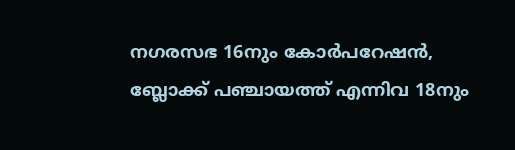നഗരസഭ 16നും കോർപറേഷൻ, ബ്ലോക്ക്‌ പഞ്ചായത്ത്‌ എന്നിവ 18നും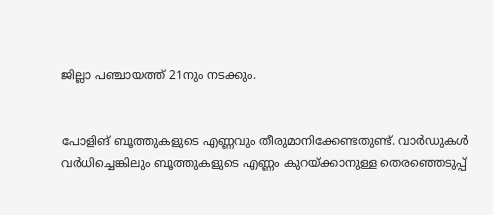ജില്ലാ പഞ്ചായത്ത്‌ 21നും നടക്കും.


പോളിങ് ബൂത്തുകളുടെ എണ്ണവും തീരുമാനിക്കേണ്ടതുണ്ട്‌. വാർഡുകൾ വർധിച്ചെങ്കിലും ബൂത്തുകളുടെ എണ്ണം കുറയ്‌ക്കാനുള്ള തെരഞ്ഞെടുപ്പ്‌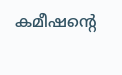കമീഷന്റെ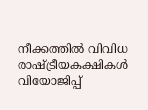നീക്കത്തിൽ വിവിധ രാഷ്‌ട്രീയകക്ഷികൾ വിയോജിപ്പ്‌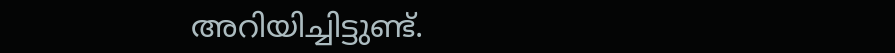അറിയിച്ചിട്ടുണ്ട്‌.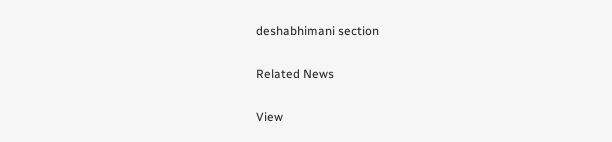deshabhimani section

Related News

View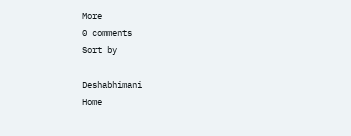More
0 comments
Sort by

Deshabhimani
Home